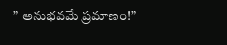” అనుభవమే ప్రమాణం!”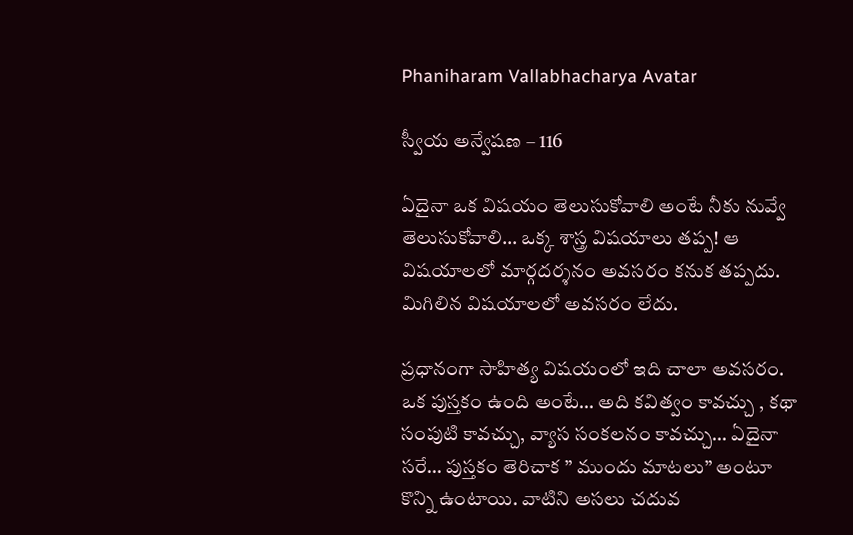Phaniharam Vallabhacharya Avatar

స్వీయ అన్వేషణ – 116

ఏదైనా ఒక విషయం తెలుసుకోవాలి అంటే నీకు నువ్వే తెలుసుకోవాలి… ఒక్క శాస్త్ర విషయాలు తప్ప! ఆ విషయాలలో మార్గదర్శనం అవసరం కనుక తప్పదు. మిగిలిన విషయాలలో అవసరం లేదు.

ప్రధానంగా సాహిత్య విషయంలో ఇది చాలా అవసరం. ఒక పుస్తకం ఉంది అంటే… అది కవిత్వం కావచ్చు , కథా సంపుటి కావచ్చు, వ్యాస సంకలనం కావచ్చు… ఏదైనా సరే… పుస్తకం తెరిచాక ” ముందు మాటలు” అంటూ కొన్ని ఉంటాయి. వాటిని అసలు చదువ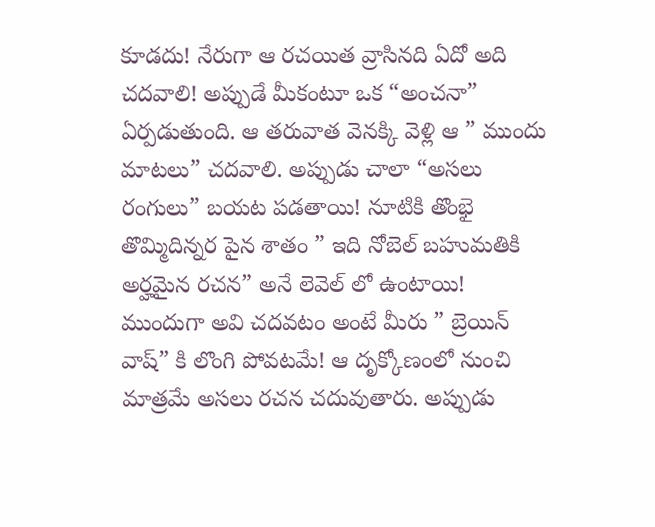కూడదు! నేరుగా ఆ రచయిత వ్రాసినది ఏదో అది చదవాలి! అప్పుడే మీకంటూ ఒక “అంచనా” ఏర్పడుతుంది. ఆ తరువాత వెనక్కి వెళ్లి ఆ ” ముందు మాటలు” చదవాలి. అప్పుడు చాలా “అసలు రంగులు” బయట పడతాయి! నూటికి తొంభై తొమ్మిదిన్నర పైన శాతం ” ఇది నోబెల్ బహుమతికి అర్హమైన రచన” అనే లెవెల్ లో ఉంటాయి! ముందుగా అవి చదవటం అంటే మీరు ” బ్రెయిన్ వాష్” కి లొంగి పోవటమే! ఆ దృక్కోణంలో నుంచి మాత్రమే అసలు రచన చదువుతారు. అప్పుడు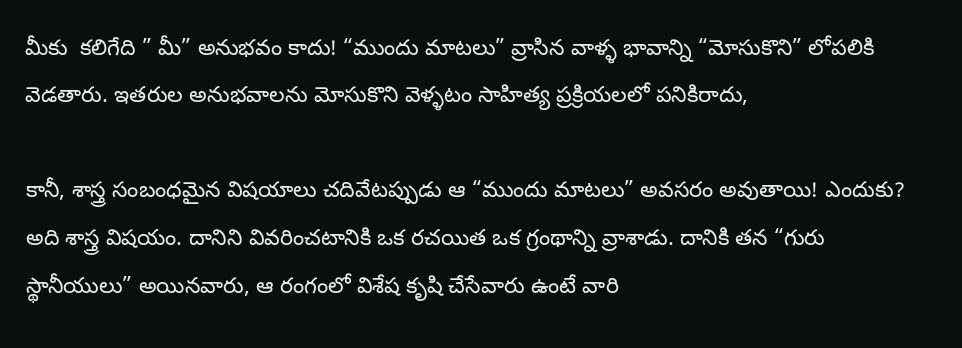మీకు  కలిగేది ” మీ” అనుభవం కాదు! “ముందు మాటలు” వ్రాసిన వాళ్ళ భావాన్ని “మోసుకొని” లోపలికి వెడతారు. ఇతరుల అనుభవాలను మోసుకొని వెళ్ళటం సాహిత్య ప్రక్రియలలో పనికిరాదు,

కానీ, శాస్త్ర సంబంధమైన విషయాలు చదివేటప్పుడు ఆ “ముందు మాటలు” అవసరం అవుతాయి! ఎందుకు? అది శాస్త్ర విషయం. దానిని వివరించటానికి ఒక రచయిత ఒక గ్రంథాన్ని వ్రాశాడు. దానికి తన “గురు స్థానీయులు” అయినవారు, ఆ రంగంలో విశేష కృషి చేసేవారు ఉంటే వారి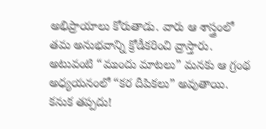అభిప్రాయాలు కోరుతాడు. వారు ఆ శాస్త్రంలో తమ అనుభవాన్ని క్రోడీకరించి వ్రాస్తారు. అటువంటి “ముందు మాటలు” మనకు ఆ గ్రంథ అధ్యయనంలో “కర దీపికలు” అవుతాయి. కనుక తప్పదు!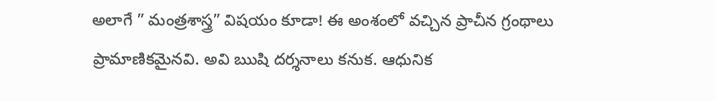అలాగే ” మంత్రశాస్త్ర” విషయం కూడా! ఈ అంశంలో వచ్చిన ప్రాచీన గ్రంథాలు ప్రామాణికమైనవి. అవి ఋషి దర్శనాలు కనుక. ఆధునిక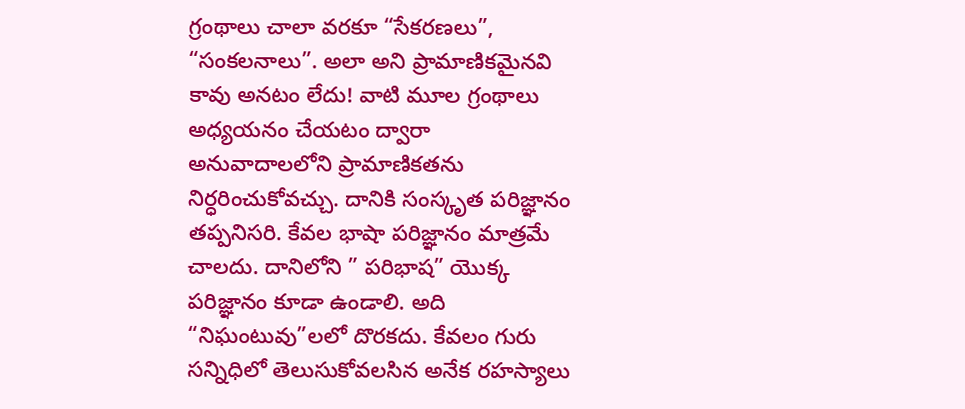గ్రంథాలు చాలా వరకూ “సేకరణలు”, “సంకలనాలు”. అలా అని ప్రామాణికమైనవి కావు అనటం లేదు! వాటి మూల గ్రంథాలు అధ్యయనం చేయటం ద్వారా అనువాదాలలోని ప్రామాణికతను నిర్ధరించుకోవచ్చు. దానికి సంస్కృత పరిజ్ఞానం తప్పనిసరి. కేవల భాషా పరిజ్ఞానం మాత్రమే చాలదు. దానిలోని ” పరిభాష” యొక్క పరిజ్ఞానం కూడా ఉండాలి. అది “నిఘంటువు”లలో దొరకదు. కేవలం గురు సన్నిధిలో తెలుసుకోవలసిన అనేక రహస్యాలు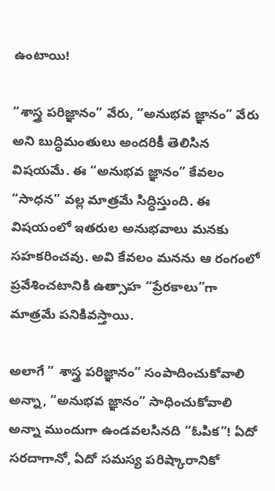ఉంటాయి!

“శాస్త్ర పరిజ్ఞానం” వేరు, “అనుభవ జ్ఞానం” వేరు అని బుద్ధిమంతులు అందరికీ తెలిసిన విషయమే. ఈ “అనుభవ జ్ఞానం” కేవలం “సాధన” వల్ల మాత్రమే సిద్ధిస్తుంది. ఈ విషయంలో ఇతరుల అనుభవాలు మనకు సహకరించవు. అవి కేవలం మనను ఆ రంగంలో ప్రవేశించటానికి ఉత్సాహ “ప్రేరకాలు”గా మాత్రమే పనికివస్తాయి.

అలాగే ” శాస్త్ర పరిజ్ఞానం” సంపాదించుకోవాలి అన్నా, “అనుభవ జ్ఞానం” సాధించుకోవాలి అన్నా ముందుగా ఉండవలసినది “ఓపిక”! ఏదో సరదాగానో, ఏదో సమస్య పరిష్కారానికో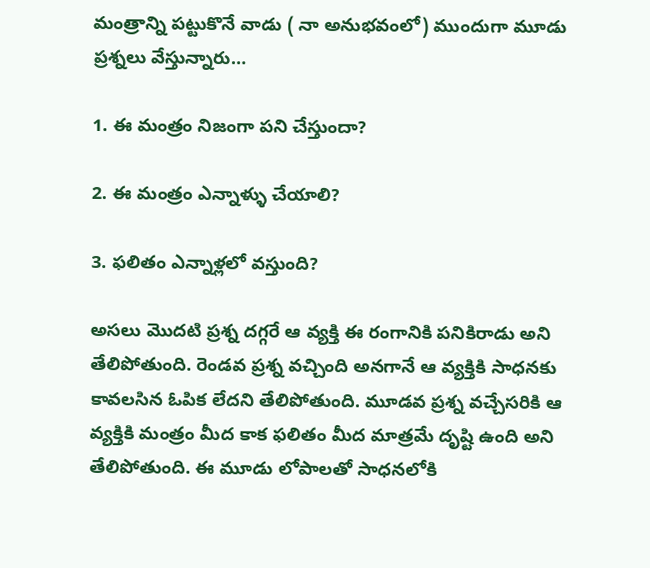మంత్రాన్ని పట్టుకొనే వాడు ( నా అనుభవంలో) ముందుగా మూడు ప్రశ్నలు వేస్తున్నారు…

1. ఈ మంత్రం నిజంగా పని చేస్తుందా?

2. ఈ మంత్రం ఎన్నాళ్ళు చేయాలి?

3. ఫలితం ఎన్నాళ్లలో వస్తుంది?

అసలు మొదటి ప్రశ్న దగ్గరే ఆ వ్యక్తి ఈ రంగానికి పనికిరాడు అని తేలిపోతుంది. రెండవ ప్రశ్న వచ్చింది అనగానే ఆ వ్యక్తికి సాధనకు కావలసిన ఓపిక లేదని తేలిపోతుంది. మూడవ ప్రశ్న వచ్చేసరికి ఆ వ్యక్తికి మంత్రం మీద కాక ఫలితం మీద మాత్రమే దృష్టి ఉంది అని తేలిపోతుంది. ఈ మూడు లోపాలతో సాధనలోకి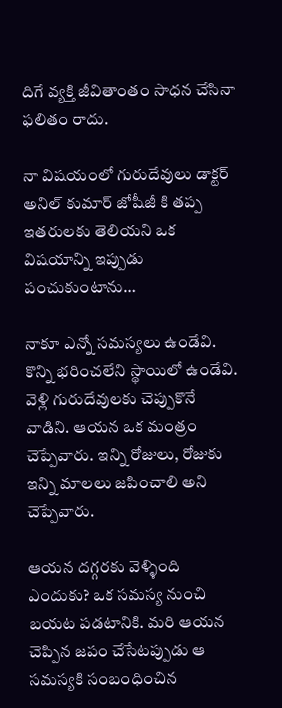దిగే వ్యక్తి జీవితాంతం సాధన చేసినా ఫలితం రాదు.

నా విషయంలో గురుదేవులు డాక్టర్ అనిల్ కుమార్ జోషీజీ కి తప్ప ఇతరులకు తెలియని ఒక విషయాన్ని ఇప్పుడు పంచుకుంటాను…

నాకూ ఎన్నో సమస్యలు ఉండేవి. కొన్ని భరించలేని స్థాయిలో ఉండేవి. వెళ్లి గురుదేవులకు చెప్పుకొనే వాడిని. ఆయన ఒక మంత్రం చెప్పేవారు. ఇన్ని రోజులు, రోజుకు ఇన్ని మాలలు జపించాలి అని చెప్పేవారు.

ఆయన దగ్గరకు వెళ్ళింది ఎందుకు? ఒక సమస్య నుంచి బయట పడటానికి. మరి ఆయన చెప్పిన జపం చేసేటప్పుడు ఆ సమస్యకి సంబంధించిన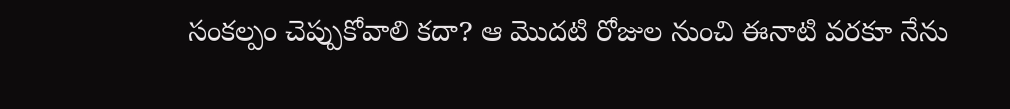సంకల్పం చెప్పుకోవాలి కదా? ఆ మొదటి రోజుల నుంచి ఈనాటి వరకూ నేను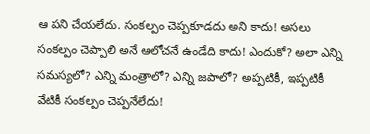ఆ పని చేయలేదు. సంకల్పం చెప్పకూడదు అని కాదు! అసలు సంకల్పం చెప్పాలి అనే ఆలోచనే ఉండేది కాదు! ఎందుకో? అలా ఎన్ని సమస్యలో? ఎన్ని మంత్రాలో? ఎన్ని జపాలో? అప్పటికీ, ఇప్పటికీ వేటికీ సంకల్పం చెప్పనేలేదు!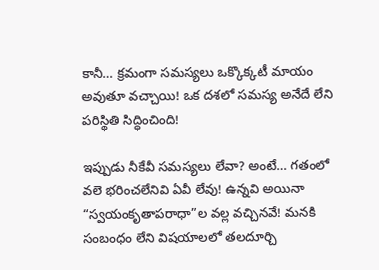కానీ… క్రమంగా సమస్యలు ఒక్కొక్కటీ మాయం అవుతూ వచ్చాయి! ఒక దశలో సమస్య అనేదే లేని పరిస్థితి సిద్ధించింది!

ఇప్పుడు నీకేవీ సమస్యలు లేవా? అంటే… గతంలో వలె భరించలేనివి ఏవీ లేవు! ఉన్నవి అయినా “స్వయంకృతాపరాధా”ల వల్ల వచ్చినవే! మనకి సంబంధం లేని విషయాలలో తలదూర్చి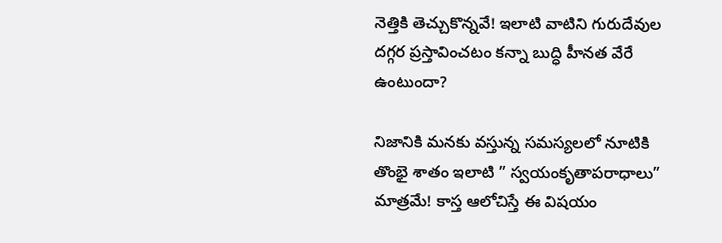నెత్తికి తెచ్చుకొన్నవే! ఇలాటి వాటిని గురుదేవుల దగ్గర ప్రస్తావించటం కన్నా బుద్ధి హీనత వేరే ఉంటుందా?

నిజానికి మనకు వస్తున్న సమస్యలలో నూటికి తొంభై శాతం ఇలాటి ” స్వయంకృతాపరాధాలు” మాత్రమే! కాస్త ఆలోచిస్తే ఈ విషయం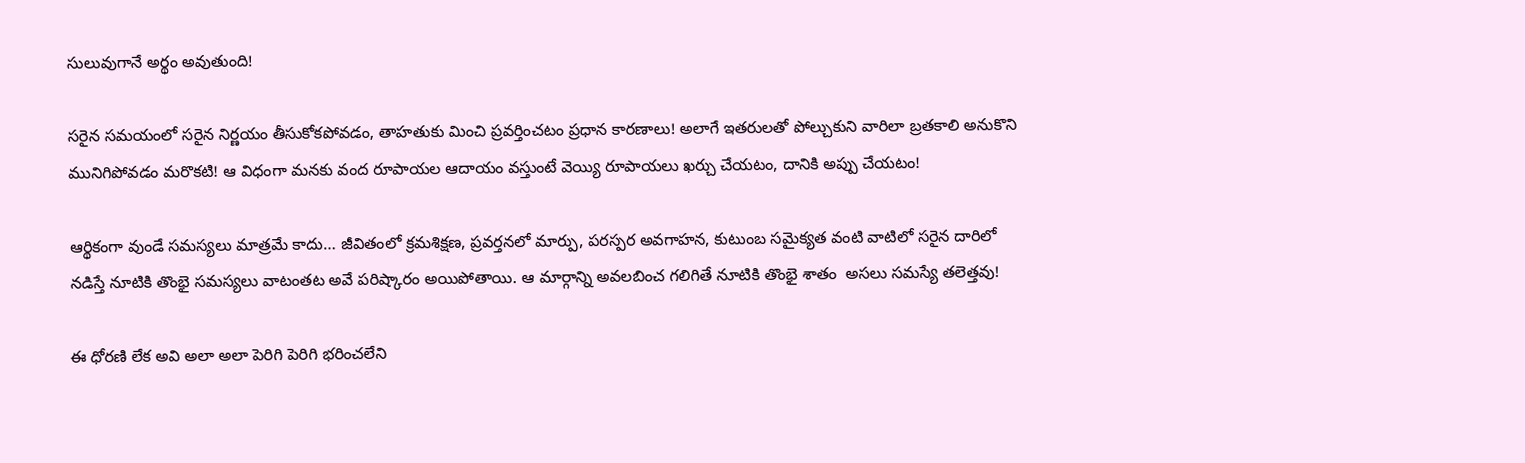సులువుగానే అర్థం అవుతుంది!

సరైన సమయంలో సరైన నిర్ణయం తీసుకోకపోవడం, తాహతుకు మించి ప్రవర్తించటం ప్రధాన కారణాలు! అలాగే ఇతరులతో పోల్చుకుని వారిలా బ్రతకాలి అనుకొని మునిగిపోవడం మరొకటి! ఆ విధంగా మనకు వంద రూపాయల ఆదాయం వస్తుంటే వెయ్యి రూపాయలు ఖర్చు చేయటం, దానికి అప్పు చేయటం!

ఆర్థికంగా వుండే సమస్యలు మాత్రమే కాదు… జీవితంలో క్రమశిక్షణ, ప్రవర్తనలో మార్పు, పరస్పర అవగాహన, కుటుంబ సమైక్యత వంటి వాటిలో సరైన దారిలో నడిస్తే నూటికి తొంభై సమస్యలు వాటంతట అవే పరిష్కారం అయిపోతాయి. ఆ మార్గాన్ని అవలబించ గలిగితే నూటికి తొంభై శాతం  అసలు సమస్యే తలెత్తవు!

ఈ ధోరణి లేక అవి అలా అలా పెరిగి పెరిగి భరించలేని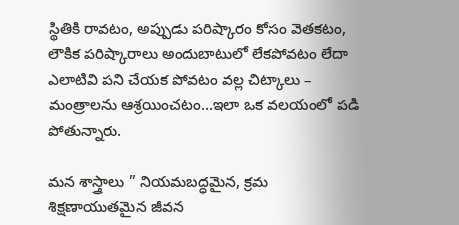స్థితికి రావటం, అప్పుడు పరిష్కారం కోసం వెతకటం, లౌకిక పరిష్కారాలు అందుబాటులో లేకపోవటం లేదా ఎలాటివి పని చేయక పోవటం వల్ల చిట్కాలు – మంత్రాలను ఆశ్రయించటం…ఇలా ఒక వలయంలో పడి పోతున్నారు.

మన శాస్త్రాలు ” నియమబద్ధమైన, క్రమ శిక్షణాయుతమైన జీవన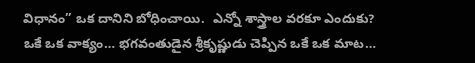విధానం” ఒక దానిని బోధించాయి.  ఎన్నో శాస్త్రాల వరకూ ఎందుకు? ఒకే ఒక వాక్యం… భగవంతుడైన శ్రీకృష్ణుడు చెప్పిన ఒకే ఒక మాట…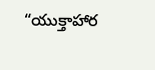“యుక్తాహార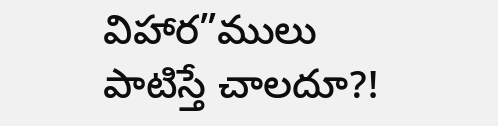విహార”ములు పాటిస్తే చాలదూ?!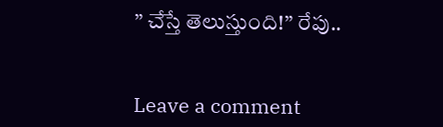” చేస్తే తెలుస్తుంది!” రేపు..


Leave a comment